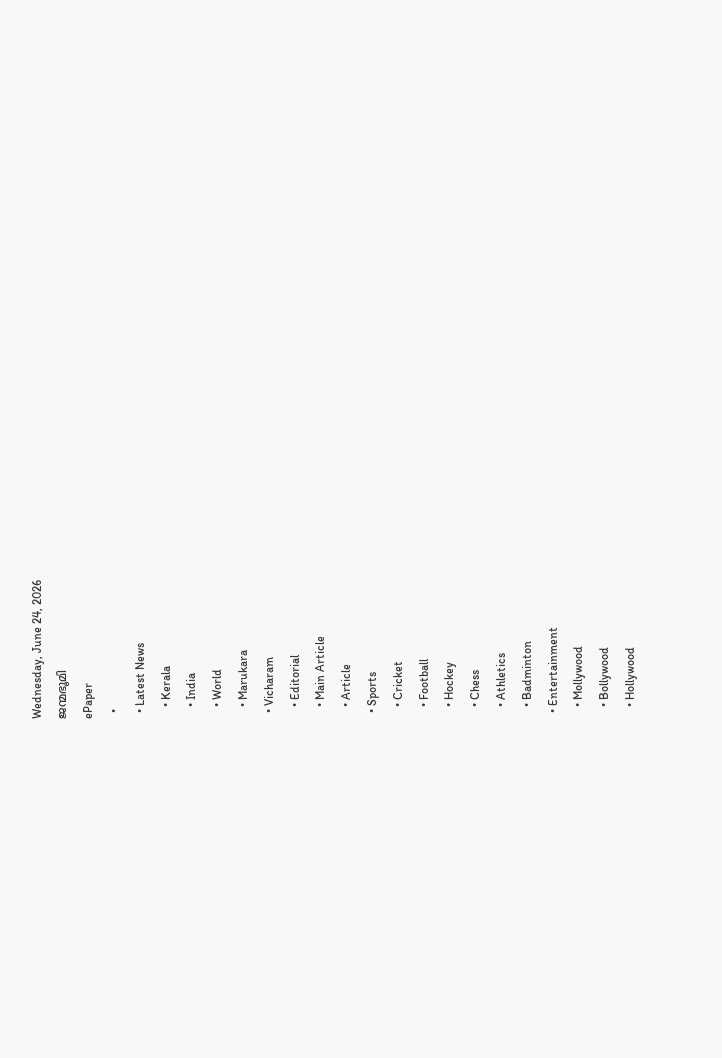Wednesday, June 24, 2026
ജന്മഭൂമി
ePaper
  •
  • Latest News
    • Kerala
    • India
    • World
    • Marukara
  • Vicharam
    • Editorial
    • Main Article
    • Article
  • Sports
    • Cricket
    • Football
    • Hockey
    • Chess
    • Athletics
    • Badminton
  • Entertainment
    • Mollywood
    • Bollywood
    • Hollywood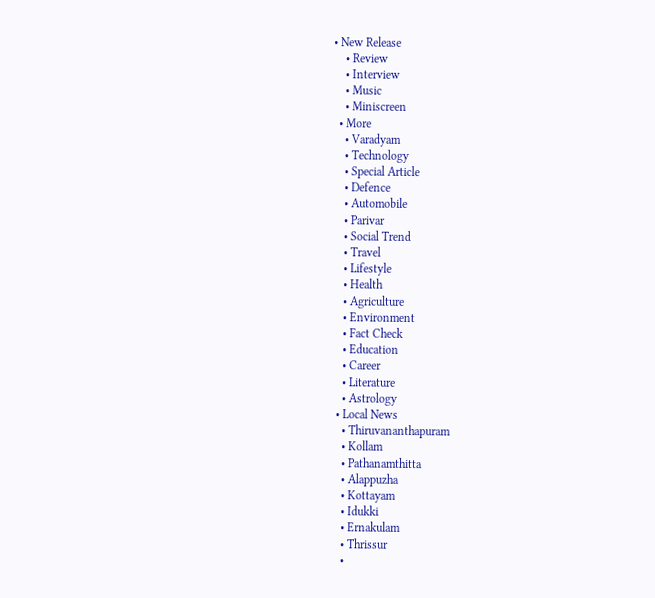• New Release
    • Review
    • Interview
    • Music
    • Miniscreen
  • More
    • Varadyam
    • Technology
    • Special Article
    • Defence
    • Automobile
    • Parivar
    • Social Trend
    • Travel
    • Lifestyle
    • Health
    • Agriculture
    • Environment
    • Fact Check
    • Education
    • Career
    • Literature
    • Astrology
  • Local News
    • Thiruvananthapuram
    • Kollam
    • Pathanamthitta
    • Alappuzha
    • Kottayam
    • Idukki
    • Ernakulam
    • Thrissur
    •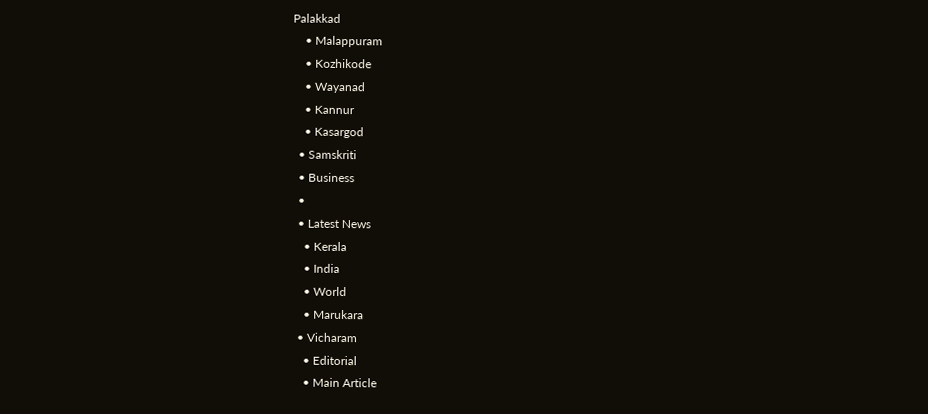Palakkad
    • Malappuram
    • Kozhikode
    • Wayanad
    • Kannur
    • Kasargod
  • Samskriti
  • Business
  •
  • Latest News
    • Kerala
    • India
    • World
    • Marukara
  • Vicharam
    • Editorial
    • Main Article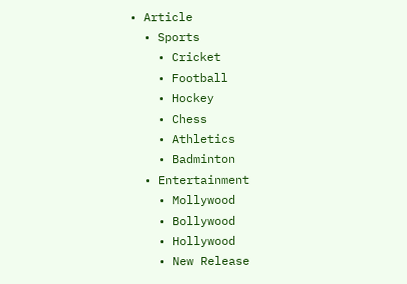• Article
  • Sports
    • Cricket
    • Football
    • Hockey
    • Chess
    • Athletics
    • Badminton
  • Entertainment
    • Mollywood
    • Bollywood
    • Hollywood
    • New Release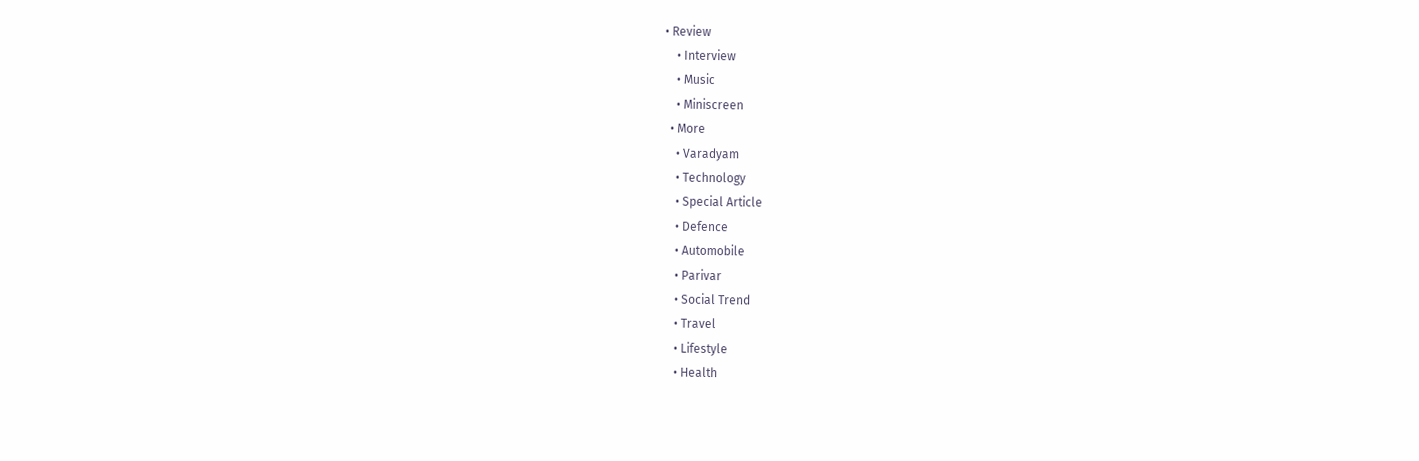• Review
    • Interview
    • Music
    • Miniscreen
  • More
    • Varadyam
    • Technology
    • Special Article
    • Defence
    • Automobile
    • Parivar
    • Social Trend
    • Travel
    • Lifestyle
    • Health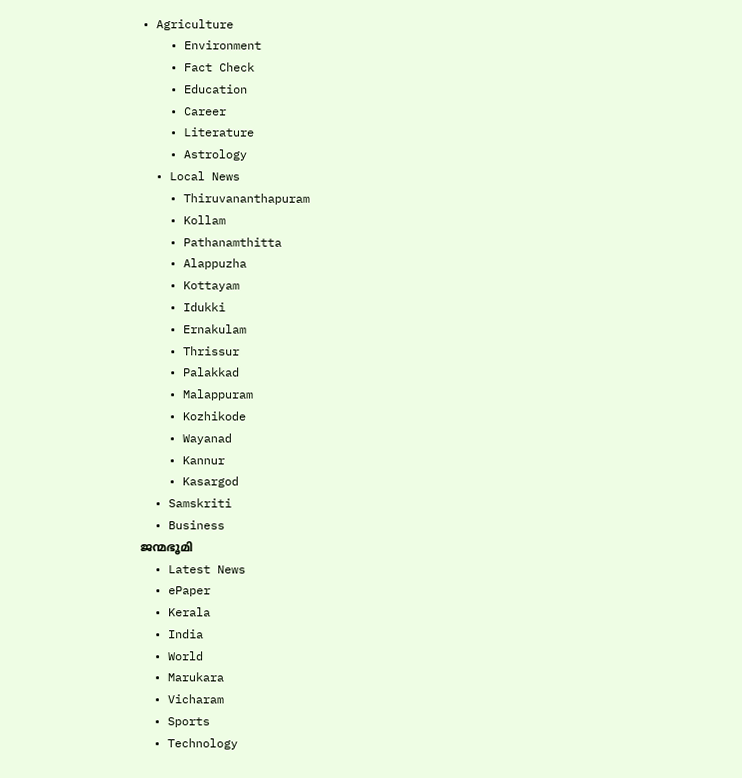• Agriculture
    • Environment
    • Fact Check
    • Education
    • Career
    • Literature
    • Astrology
  • Local News
    • Thiruvananthapuram
    • Kollam
    • Pathanamthitta
    • Alappuzha
    • Kottayam
    • Idukki
    • Ernakulam
    • Thrissur
    • Palakkad
    • Malappuram
    • Kozhikode
    • Wayanad
    • Kannur
    • Kasargod
  • Samskriti
  • Business
ജന്മഭൂമി
  • Latest News
  • ePaper
  • Kerala
  • India
  • World
  • Marukara
  • Vicharam
  • Sports
  • Technology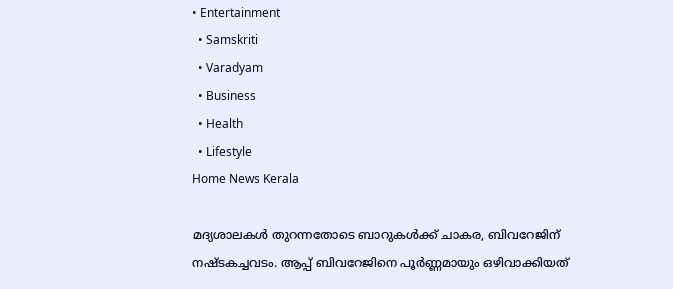• Entertainment
  • Samskriti
  • Varadyam
  • Business
  • Health
  • Lifestyle
Home News Kerala

മദ്യശാലകള്‍ തുറന്നതോടെ ബാറുകള്‍ക്ക് ചാകര, ബിവറേജിന് നഷ്ടകച്ചവടം. ആപ്പ് ബിവറേജിനെ പൂര്‍ണ്ണമായും ഒഴിവാക്കിയത്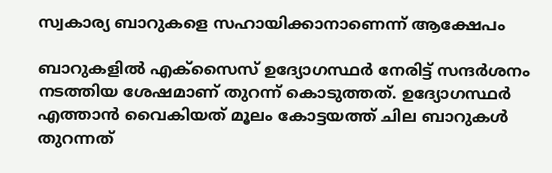സ്വകാര്യ ബാറുകളെ സഹായിക്കാനാണെന്ന് ആക്ഷേപം

ബാറുകളില്‍ എക്‌സൈസ് ഉദ്യോഗസ്ഥര്‍ നേരിട്ട് സന്ദര്‍ശനം നടത്തിയ ശേഷമാണ് തുറന്ന് കൊടുത്തത്. ഉദ്യോഗസ്ഥര്‍ എത്താന്‍ വൈകിയത് മൂലം കോട്ടയത്ത് ചില ബാറുകള്‍ തുറന്നത്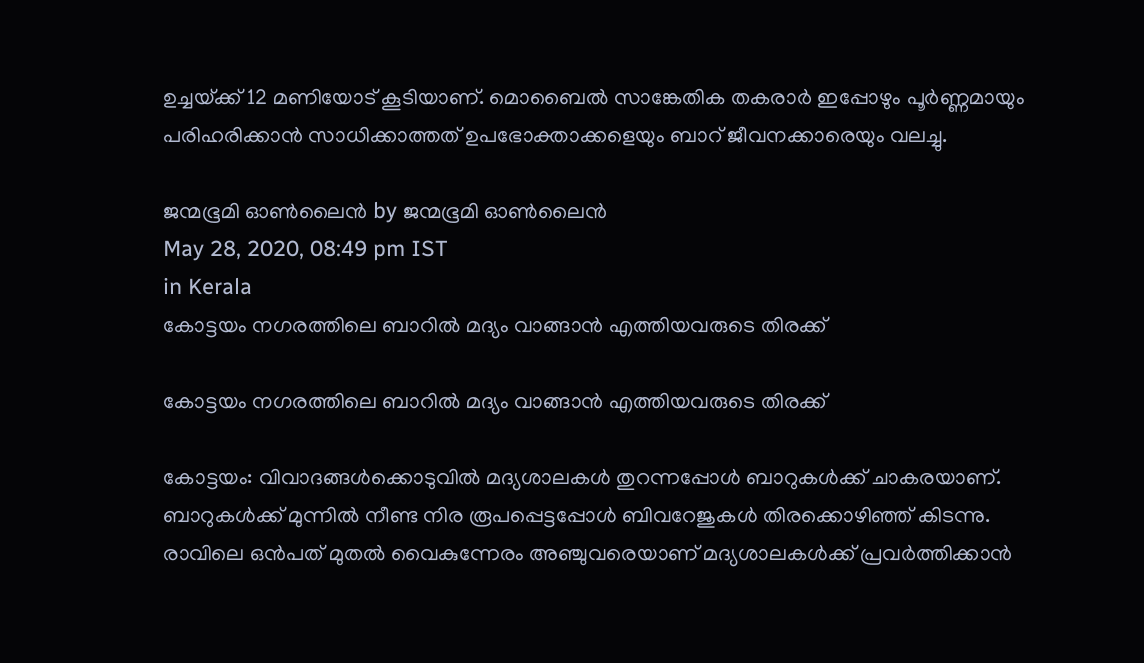ഉച്ചയ്‌ക്ക് 12 മണിയോട് കൂടിയാണ്. മൊബൈല്‍ സാങ്കേതിക തകരാര്‍ ഇപ്പോഴും പൂര്‍ണ്ണമായും പരിഹരിക്കാന്‍ സാധിക്കാത്തത് ഉപഭോക്താക്കളെയും ബാറ് ജീവനക്കാരെയും വലച്ചു.

ജന്മഭൂമി ഓണ്‍ലൈന്‍ by ജന്മഭൂമി ഓണ്‍ലൈന്‍
May 28, 2020, 08:49 pm IST
in Kerala
കോട്ടയം നഗരത്തിലെ ബാറില്‍ മദ്യം വാങ്ങാന്‍ എത്തിയവരുടെ തിരക്ക്

കോട്ടയം നഗരത്തിലെ ബാറില്‍ മദ്യം വാങ്ങാന്‍ എത്തിയവരുടെ തിരക്ക്

കോട്ടയം: വിവാദങ്ങള്‍ക്കൊടുവില്‍ മദ്യശാലകള്‍ തുറന്നപ്പോള്‍ ബാറുകള്‍ക്ക് ചാകരയാണ്. ബാറുകള്‍ക്ക് മുന്നില്‍ നീണ്ട നിര രൂപപ്പെട്ടപ്പോള്‍ ബിവറേജുകള്‍ തിരക്കൊഴിഞ്ഞ് കിടന്നു. രാവിലെ ഒന്‍പത് മുതല്‍ വൈകുന്നേരം അഞ്ചുവരെയാണ് മദ്യശാലകള്‍ക്ക് പ്രവര്‍ത്തിക്കാന്‍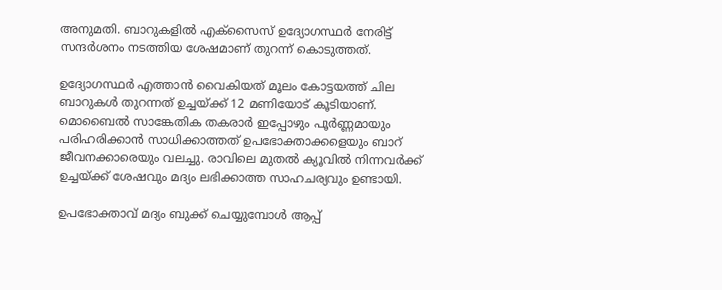അനുമതി. ബാറുകളില്‍ എക്‌സൈസ് ഉദ്യോഗസ്ഥര്‍ നേരിട്ട് സന്ദര്‍ശനം നടത്തിയ ശേഷമാണ് തുറന്ന് കൊടുത്തത്.

ഉദ്യോഗസ്ഥര്‍ എത്താന്‍ വൈകിയത് മൂലം കോട്ടയത്ത് ചില ബാറുകള്‍ തുറന്നത് ഉച്ചയ്‌ക്ക് 12 മണിയോട് കൂടിയാണ്. മൊബൈല്‍ സാങ്കേതിക തകരാര്‍ ഇപ്പോഴും പൂര്‍ണ്ണമായും പരിഹരിക്കാന്‍ സാധിക്കാത്തത് ഉപഭോക്താക്കളെയും ബാറ് ജീവനക്കാരെയും വലച്ചു. രാവിലെ മുതല്‍ ക്യൂവില്‍ നിന്നവര്‍ക്ക് ഉച്ചയ്‌ക്ക് ശേഷവും മദ്യം ലഭിക്കാത്ത സാഹചര്യവും ഉണ്ടായി.

ഉപഭോക്താവ് മദ്യം ബുക്ക് ചെയ്യുമ്പോള്‍ ആപ്പ്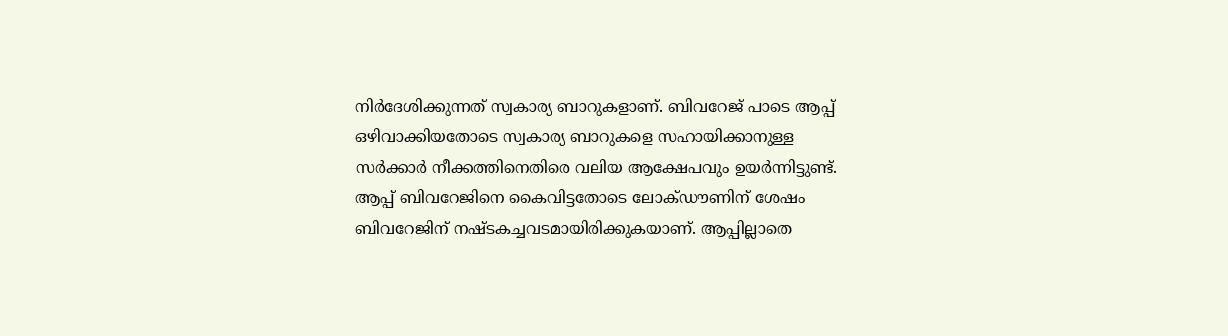നിര്‍ദേശിക്കുന്നത് സ്വകാര്യ ബാറുകളാണ്. ബിവറേജ് പാടെ ആപ്പ് ഒഴിവാക്കിയതോടെ സ്വകാര്യ ബാറുകളെ സഹായിക്കാനുള്ള സര്‍ക്കാര്‍ നീക്കത്തിനെതിരെ വലിയ ആക്ഷേപവും ഉയര്‍ന്നിട്ടുണ്ട്. ആപ്പ് ബിവറേജിനെ കൈവിട്ടതോടെ ലോക്ഡൗണിന് ശേഷം ബിവറേജിന് നഷ്ടകച്ചവടമായിരിക്കുകയാണ്. ആപ്പില്ലാതെ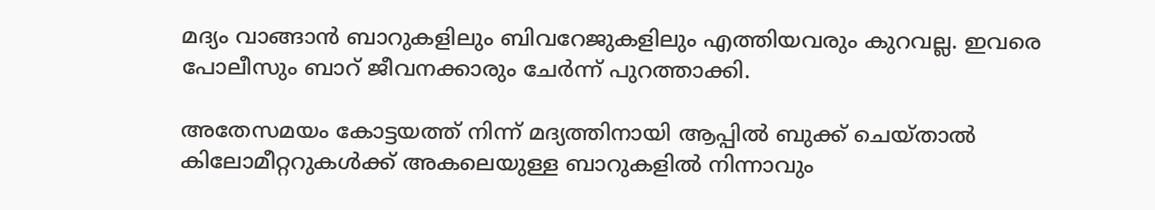മദ്യം വാങ്ങാന്‍ ബാറുകളിലും ബിവറേജുകളിലും എത്തിയവരും കുറവല്ല. ഇവരെ പോലീസും ബാറ് ജീവനക്കാരും ചേര്‍ന്ന് പുറത്താക്കി.

അതേസമയം കോട്ടയത്ത് നിന്ന് മദ്യത്തിനായി ആപ്പില്‍ ബുക്ക് ചെയ്താല്‍ കിലോമീറ്ററുകള്‍ക്ക് അകലെയുള്ള ബാറുകളില്‍ നിന്നാവും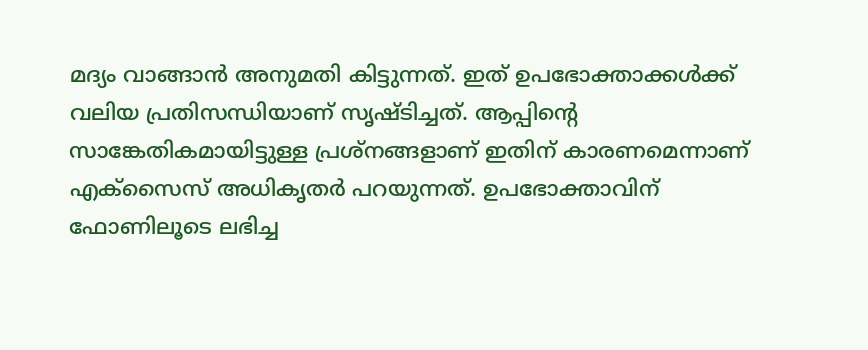മദ്യം വാങ്ങാന്‍ അനുമതി കിട്ടുന്നത്. ഇത് ഉപഭോക്താക്കള്‍ക്ക് വലിയ പ്രതിസന്ധിയാണ് സൃഷ്ടിച്ചത്. ആപ്പിന്റെ സാങ്കേതികമായിട്ടുള്ള പ്രശ്‌നങ്ങളാണ് ഇതിന് കാരണമെന്നാണ് എക്‌സൈസ് അധികൃതര്‍ പറയുന്നത്. ഉപഭോക്താവിന് ഫോണിലൂടെ ലഭിച്ച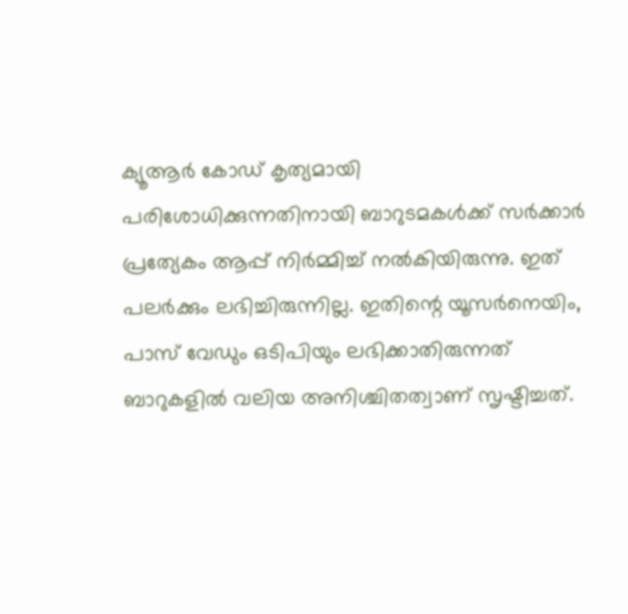ക്യൂആര്‍ കോഡ് കൃത്യമായി പരിശോധിക്കുന്നതിനായി ബാറുടമകള്‍ക്ക് സര്‍ക്കാര്‍ പ്രത്യേകം ആപ്പ് നിര്‍മ്മിച്ച് നല്‍കിയിരുന്നു. ഇത് പലര്‍ക്കും ലഭിച്ചിരുന്നില്ല. ഇതിന്റെ യൂസര്‍നെയിം, പാസ് വേഡും ഒടിപിയും ലഭിക്കാതിരുന്നത് ബാറുകളില്‍ വലിയ അനിശ്ചിതത്വാണ് സൃഷ്ടിച്ചത്.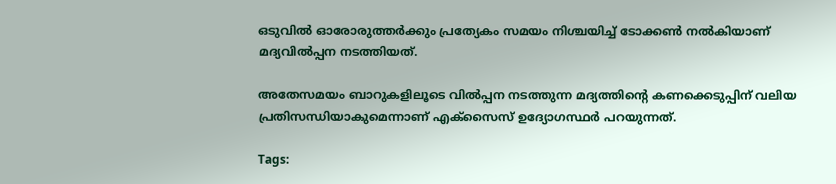ഒടുവില്‍ ഓരോരുത്തര്‍ക്കും പ്രത്യേകം സമയം നിശ്ചയിച്ച് ടോക്കണ്‍ നല്‍കിയാണ് മദ്യവില്‍പ്പന നടത്തിയത്.

അതേസമയം ബാറുകളിലൂടെ വില്‍പ്പന നടത്തുന്ന മദ്യത്തിന്റെ കണക്കെടുപ്പിന് വലിയ പ്രതിസന്ധിയാകുമെന്നാണ് എക്‌സൈസ് ഉദ്യോഗസ്ഥര്‍ പറയുന്നത്.

Tags: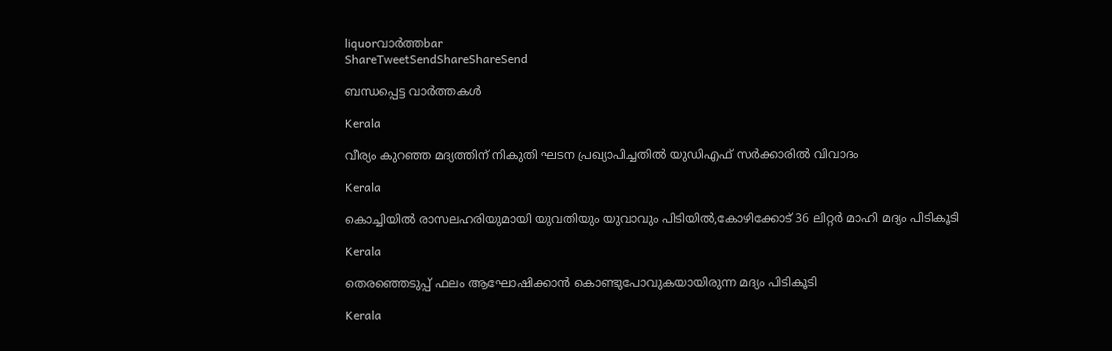liquorവാര്‍ത്തbar
ShareTweetSendShareShareSend

ബന്ധപ്പെട്ട വാര്‍ത്തകള്‍

Kerala

വീര്യം കുറഞ്ഞ മദ്യത്തിന് നികുതി ഘടന പ്രഖ്യാപിച്ചതില്‍ യുഡിഎഫ് സര്‍ക്കാരില്‍ വിവാദം

Kerala

കൊച്ചിയില്‍ രാസലഹരിയുമായി യുവതിയും യുവാവും പിടിയില്‍,കോഴിക്കോട് 36 ലിറ്റര്‍ മാഹി മദ്യം പിടികൂടി

Kerala

തെരഞ്ഞെടുപ്പ് ഫലം ആഘോഷിക്കാന്‍ കൊണ്ടുപോവുകയായിരുന്ന മദ്യം പിടികൂടി

Kerala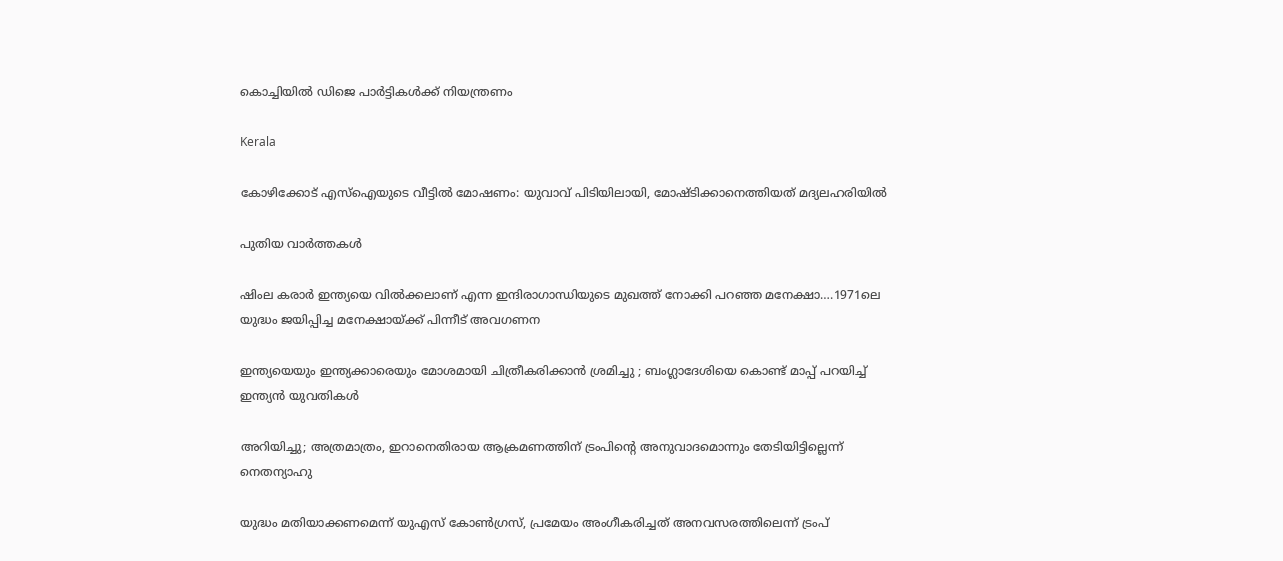കൊച്ചിയില്‍ ഡിജെ പാര്‍ട്ടികള്‍ക്ക് നിയന്ത്രണം

Kerala

കോഴിക്കോട് എസ്ഐയുടെ വീട്ടില്‍ മോഷണം: യുവാവ് പിടിയിലായി, മോഷ്ടിക്കാനെത്തിയത് മദ്യലഹരിയില്‍

പുതിയ വാര്‍ത്തകള്‍

ഷിംല കരാര്‍ ഇന്ത്യയെ വില്‍ക്കലാണ് എന്ന ഇന്ദിരാഗാന്ധിയുടെ മുഖത്ത് നോക്കി പറഞ്ഞ മനേക്ഷാ….1971ലെ യുദ്ധം ജയിപ്പിച്ച മനേക്ഷായ്‌ക്ക് പിന്നീട് അവഗണന

ഇന്ത്യയെയും ഇന്ത്യക്കാരെയും മോശമായി ചിത്രീകരിക്കാൻ ശ്രമിച്ചു ; ബംഗ്ലാദേശിയെ കൊണ്ട് മാപ്പ് പറയിച്ച് ഇന്ത്യൻ യുവതികൾ

അറിയിച്ചു; അത്രമാത്രം, ഇറാനെതിരായ ആക്രമണത്തിന് ട്രംപിന്റെ അനുവാദമൊന്നും തേടിയിട്ടില്ലെന്ന് നെതന്യാഹു

യുദ്ധം മതിയാക്കണമെന്ന് യുഎസ് കോണ്‍ഗ്രസ്, പ്രമേയം അംഗീകരിച്ചത് അനവസരത്തിലെന്ന് ട്രംപ്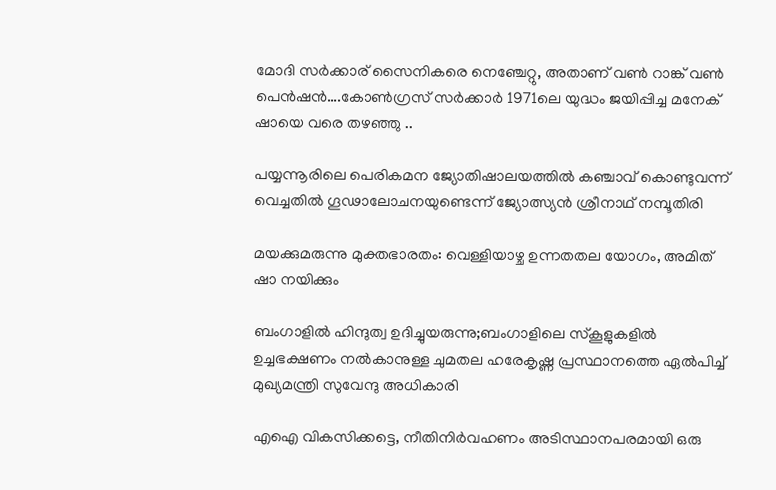മോദി സര്‍ക്കാര‍് സൈനികരെ നെഞ്ചേറ്റു, അതാണ് വണ്‍ റാങ്ക് വണ്‍ പെന്‍ഷന്‍….കോണ്‍ഗ്രസ് സര്‍ക്കാര്‍ 1971ലെ യുദ്ധം ജയിപ്പിച്ച മനേക് ഷായെ വരെ തഴഞ്ഞു ..

പയ്യന്നൂരിലെ പെരികമന ജ്യോതിഷാലയത്തില്‍ കഞ്ചാവ് കൊണ്ടുവന്ന് വെച്ചതില്‍ ഗൂഢാലോചനയുണ്ടെന്ന് ജ്യോത്സ്യന്‍ ശ്രീനാഥ് നമ്പൂതിരി

മയക്കുമരുന്നു മുക്തഭാരതം: വെള്ളിയാഴ്ച ഉന്നതതല യോഗം, അമിത് ഷാ നയിക്കും

ബംഗാളില്‍ ഹിന്ദുത്വ ഉദിച്ചുയരുന്നു;ബംഗാളിലെ സ്കൂളുകളില്‍ ഉച്ചഭക്ഷണം നല്‍കാനുള്ള ചുമതല ഹരേകൃഷ്ണ പ്രസ്ഥാനത്തെ ഏല്‍പിച്ച് മുഖ്യമന്ത്രി സുവേന്ദു അധികാരി

എഐ വികസിക്കട്ടെ, നീതിനിര്‍വഹണം അടിസ്ഥാനപരമായി ഒരു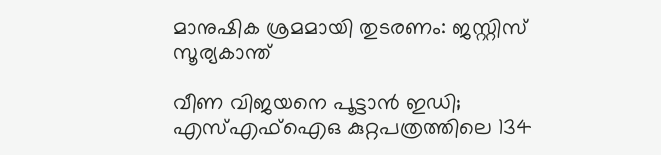മാനുഷിക ശ്രമമായി തുടരണം: ജസ്റ്റിസ് സൂര്യകാന്ത്

വീണ വിജയനെ പൂട്ടാന്‍ ഇഡി; എസ്എഫ്‌ഐഒ കുറ്റപത്രത്തിലെ 134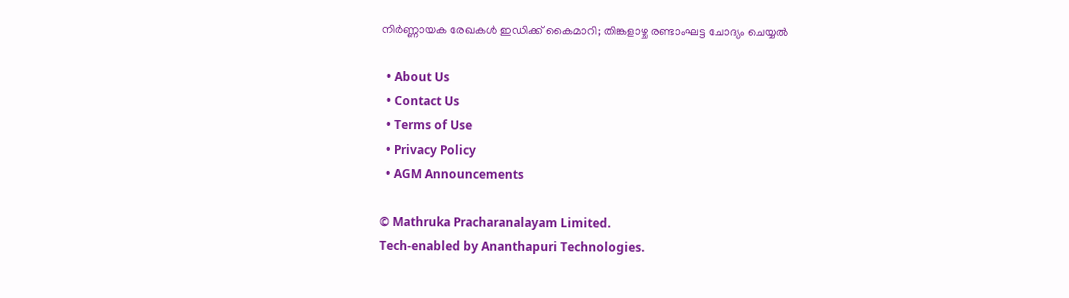നിര്‍ണ്ണായക രേഖകള്‍ ഇഡിക്ക് കൈമാറി; തിങ്കളാഴ്ച രണ്ടാംഘട്ട ചോദ്യം ചെയ്യല്‍

  • About Us
  • Contact Us
  • Terms of Use
  • Privacy Policy
  • AGM Announcements

© Mathruka Pracharanalayam Limited.
Tech-enabled by Ananthapuri Technologies.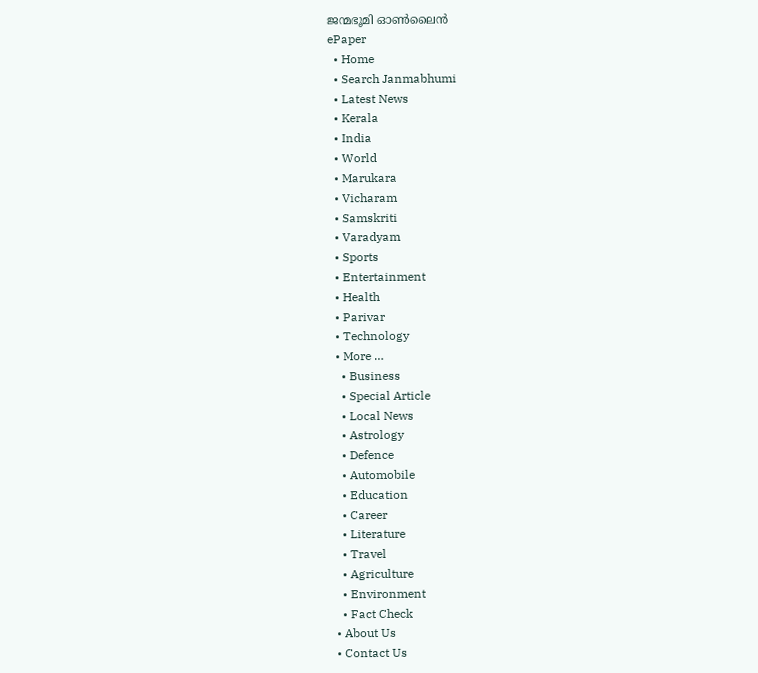ജന്മഭൂമി ഓണ്‍ലൈന്‍
ePaper
  • Home
  • Search Janmabhumi
  • Latest News
  • Kerala
  • India
  • World
  • Marukara
  • Vicharam
  • Samskriti
  • Varadyam
  • Sports
  • Entertainment
  • Health
  • Parivar
  • Technology
  • More …
    • Business
    • Special Article
    • Local News
    • Astrology
    • Defence
    • Automobile
    • Education
    • Career
    • Literature
    • Travel
    • Agriculture
    • Environment
    • Fact Check
  • About Us
  • Contact Us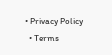• Privacy Policy
  • Terms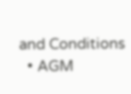and Conditions
  • AGM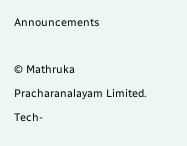Announcements

© Mathruka Pracharanalayam Limited.
Tech-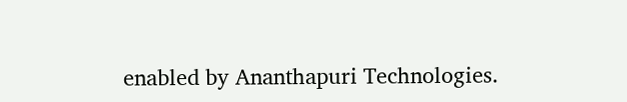enabled by Ananthapuri Technologies.